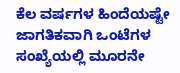ಕೆಲ ವರ್ಷಗಳ ಹಿಂದೆಯಷ್ಟೇ ಜಾಗತಿಕವಾಗಿ ಒಂಟೆಗಳ ಸಂಖ್ಯೆಯಲ್ಲಿ ಮೂರನೇ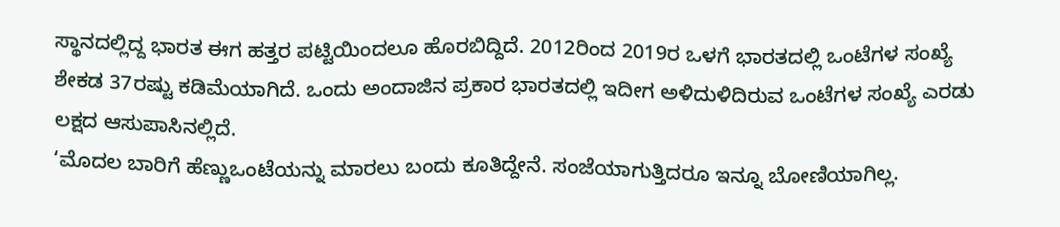ಸ್ಥಾನದಲ್ಲಿದ್ದ ಭಾರತ ಈಗ ಹತ್ತರ ಪಟ್ಟಿಯಿಂದಲೂ ಹೊರಬಿದ್ದಿದೆ. 2012ರಿಂದ 2019ರ ಒಳಗೆ ಭಾರತದಲ್ಲಿ ಒಂಟೆಗಳ ಸಂಖ್ಯೆ ಶೇಕಡ 37ರಷ್ಟು ಕಡಿಮೆಯಾಗಿದೆ. ಒಂದು ಅಂದಾಜಿನ ಪ್ರಕಾರ ಭಾರತದಲ್ಲಿ ಇದೀಗ ಅಳಿದುಳಿದಿರುವ ಒಂಟೆಗಳ ಸಂಖ್ಯೆ ಎರಡು ಲಕ್ಷದ ಆಸುಪಾಸಿನಲ್ಲಿದೆ.
‘ಮೊದಲ ಬಾರಿಗೆ ಹೆಣ್ಣುಒಂಟೆಯನ್ನು ಮಾರಲು ಬಂದು ಕೂತಿದ್ದೇನೆ. ಸಂಜೆಯಾಗುತ್ತಿದರೂ ಇನ್ನೂ ಬೋಣಿಯಾಗಿಲ್ಲ.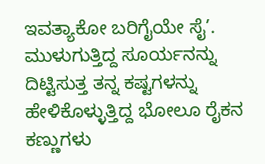ಇವತ್ಯಾಕೋ ಬರಿಗೈಯೇ ಸೈ’. ಮುಳುಗುತ್ತಿದ್ದ ಸೂರ್ಯನನ್ನು ದಿಟ್ಟಿಸುತ್ತ ತನ್ನ ಕಷ್ಟಗಳನ್ನು ಹೇಳಿಕೊಳ್ಳುತ್ತಿದ್ದ ಭೋಲೂ ರೈಕನ ಕಣ್ಣುಗಳು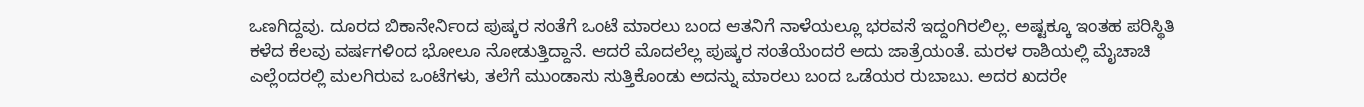ಒಣಗಿದ್ದವು. ದೂರದ ಬಿಕಾನೇರ್ನಿಂದ ಪುಷ್ಕರ ಸಂತೆಗೆ ಒಂಟೆ ಮಾರಲು ಬಂದ ಆತನಿಗೆ ನಾಳೆಯಲ್ಲೂ ಭರವಸೆ ಇದ್ದಂಗಿರಲಿಲ್ಲ. ಅಷ್ಟಕ್ಕೂ ಇಂತಹ ಪರಿಸ್ಥಿತಿ ಕಳೆದ ಕೆಲವು ವರ್ಷಗಳಿಂದ ಭೋಲೂ ನೋಡುತ್ತಿದ್ದಾನೆ. ಆದರೆ ಮೊದಲೆಲ್ಲ ಪುಷ್ಕರ ಸಂತೆಯೆಂದರೆ ಅದು ಜಾತ್ರೆಯಂತೆ. ಮರಳ ರಾಶಿಯಲ್ಲಿ ಮೈಚಾಚಿ ಎಲ್ಲೆಂದರಲ್ಲಿ ಮಲಗಿರುವ ಒಂಟೆಗಳು, ತಲೆಗೆ ಮುಂಡಾಸು ಸುತ್ತಿಕೊಂಡು ಅದನ್ನು ಮಾರಲು ಬಂದ ಒಡೆಯರ ರುಬಾಬು. ಅದರ ಖದರೇ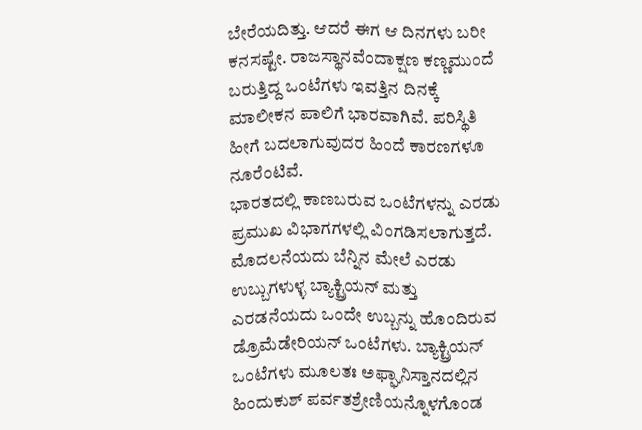ಬೇರೆಯದಿತ್ತು. ಆದರೆ ಈಗ ಆ ದಿನಗಳು ಬರೀ ಕನಸಷ್ಟೇ. ರಾಜಸ್ಥಾನವೆಂದಾಕ್ಷಣ ಕಣ್ಣಮುಂದೆ ಬರುತ್ತಿದ್ದ ಒಂಟೆಗಳು ಇವತ್ತಿನ ದಿನಕ್ಕೆ ಮಾಲೀಕನ ಪಾಲಿಗೆ ಭಾರವಾಗಿವೆ. ಪರಿಸ್ಥಿತಿ ಹೀಗೆ ಬದಲಾಗುವುದರ ಹಿಂದೆ ಕಾರಣಗಳೂ ನೂರೆಂಟಿವೆ.
ಭಾರತದಲ್ಲಿ ಕಾಣಬರುವ ಒಂಟೆಗಳನ್ನು ಎರಡು ಪ್ರಮುಖ ವಿಭಾಗಗಳಲ್ಲಿ ವಿಂಗಡಿಸಲಾಗುತ್ತದೆ. ಮೊದಲನೆಯದು ಬೆನ್ನಿನ ಮೇಲೆ ಎರಡು ಉಬ್ಬುಗಳುಳ್ಳ ಬ್ಯಾಕ್ಟ್ರಿಯನ್ ಮತ್ತು ಎರಡನೆಯದು ಒಂದೇ ಉಬ್ಬನ್ನು ಹೊಂದಿರುವ ಡ್ರೊಮೆಡೇರಿಯನ್ ಒಂಟೆಗಳು. ಬ್ಯಾಕ್ಟ್ರಿಯನ್ ಒಂಟೆಗಳು ಮೂಲತಃ ಅಫ್ಘಾನಿಸ್ತಾನದಲ್ಲಿನ ಹಿಂದುಕುಶ್ ಪರ್ವತಶ್ರೇಣಿಯನ್ನೊಳಗೊಂಡ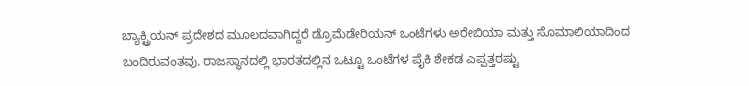ಬ್ಯಾಕ್ಟ್ರಿಯನ್ ಪ್ರದೇಶದ ಮೂಲದವಾಗಿದ್ದರೆ ಡ್ರೊಮೆಡೇರಿಯನ್ ಒಂಟೆಗಳು ಅರೇಬಿಯಾ ಮತ್ತು ಸೊಮಾಲಿಯಾದಿಂದ ಬಂದಿರುವಂತವು. ರಾಜಸ್ಥಾನದಲ್ಲಿ ಭಾರತದಲ್ಲಿನ ಒಟ್ಟೂ ಒಂಟೆಗಳ ಪೈಕಿ ಶೇಕಡ ಎಪ್ಪತ್ತರಷ್ಟು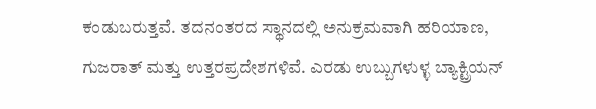ಕಂಡುಬರುತ್ತವೆ. ತದನಂತರದ ಸ್ಥಾನದಲ್ಲಿ ಅನುಕ್ರಮವಾಗಿ ಹರಿಯಾಣ, ಗುಜರಾತ್ ಮತ್ತು ಉತ್ತರಪ್ರದೇಶಗಳಿವೆ. ಎರಡು ಉಬ್ಬುಗಳುಳ್ಳ ಬ್ಯಾಕ್ಟ್ರಿಯನ್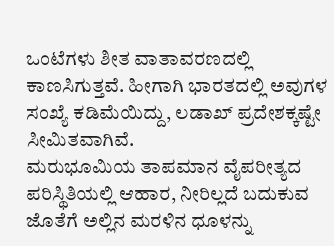ಒಂಟೆಗಳು ಶೀತ ವಾತಾವರಣದಲ್ಲಿ ಕಾಣಸಿಗುತ್ತವೆ. ಹೀಗಾಗಿ ಭಾರತದಲ್ಲಿ ಅವುಗಳ ಸಂಖ್ಯೆ ಕಡಿಮೆಯಿದ್ದು, ಲಡಾಖ್ ಪ್ರದೇಶಕ್ಕಷ್ಟೇ ಸೀಮಿತವಾಗಿವೆ.
ಮರುಭೂಮಿಯ ತಾಪಮಾನ ವೈಪರೀತ್ಯದ ಪರಿಸ್ಥಿತಿಯಲ್ಲಿ ಆಹಾರ, ನೀರಿಲ್ಲದೆ ಬದುಕುವ ಜೊತೆಗೆ ಅಲ್ಲಿನ ಮರಳಿನ ಧೂಳನ್ನು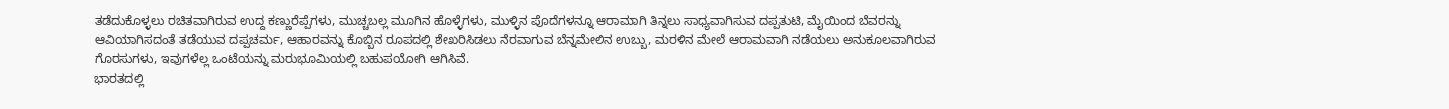ತಡೆದುಕೊಳ್ಳಲು ರಚಿತವಾಗಿರುವ ಉದ್ದ ಕಣ್ಣುರೆಪ್ಪೆಗಳು, ಮುಚ್ಚಬಲ್ಲ ಮೂಗಿನ ಹೊಳ್ಳೆಗಳು, ಮುಳ್ಳಿನ ಪೊದೆಗಳನ್ನೂ ಆರಾಮಾಗಿ ತಿನ್ನಲು ಸಾಧ್ಯವಾಗಿಸುವ ದಪ್ಪತುಟಿ, ಮೈಯಿಂದ ಬೆವರನ್ನು ಆವಿಯಾಗಿಸದಂತೆ ತಡೆಯುವ ದಪ್ಪಚರ್ಮ, ಆಹಾರವನ್ನು ಕೊಬ್ಬಿನ ರೂಪದಲ್ಲಿ ಶೇಖರಿಸಿಡಲು ನೆರವಾಗುವ ಬೆನ್ನಮೇಲಿನ ಉಬ್ಬು, ಮರಳಿನ ಮೇಲೆ ಆರಾಮವಾಗಿ ನಡೆಯಲು ಅನುಕೂಲವಾಗಿರುವ ಗೊರಸುಗಳು, ಇವುಗಳೆಲ್ಲ ಒಂಟೆಯನ್ನು ಮರುಭೂಮಿಯಲ್ಲಿ ಬಹುಪಯೋಗಿ ಆಗಿಸಿವೆ.
ಭಾರತದಲ್ಲಿ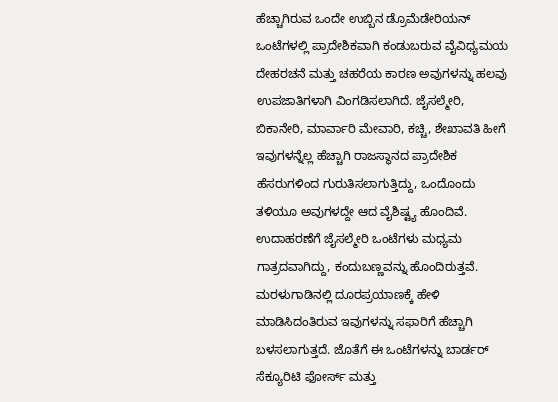ಹೆಚ್ಚಾಗಿರುವ ಒಂದೇ ಉಬ್ಬಿನ ಡ್ರೊಮೆಡೇರಿಯನ್ ಒಂಟೆಗಳಲ್ಲಿ ಪ್ರಾದೇಶಿಕವಾಗಿ ಕಂಡುಬರುವ ವೈವಿಧ್ಯಮಯ ದೇಹರಚನೆ ಮತ್ತು ಚಹರೆಯ ಕಾರಣ ಅವುಗಳನ್ನು ಹಲವು ಉಪಜಾತಿಗಳಾಗಿ ವಿಂಗಡಿಸಲಾಗಿದೆ. ಜೈಸಲ್ಮೇರಿ, ಬಿಕಾನೇರಿ, ಮಾರ್ವಾರಿ ಮೇವಾರಿ, ಕಚ್ಚಿ, ಶೇಖಾವತಿ ಹೀಗೆ ಇವುಗಳನ್ನೆಲ್ಲ ಹೆಚ್ಚಾಗಿ ರಾಜಸ್ಥಾನದ ಪ್ರಾದೇಶಿಕ ಹೆಸರುಗಳಿಂದ ಗುರುತಿಸಲಾಗುತ್ತಿದ್ದು, ಒಂದೊಂದು ತಳಿಯೂ ಅವುಗಳದ್ದೇ ಆದ ವೈಶಿಷ್ಟ್ಯ ಹೊಂದಿವೆ. ಉದಾಹರಣೆಗೆ ಜೈಸಲ್ಮೇರಿ ಒಂಟೆಗಳು ಮಧ್ಯಮ ಗಾತ್ರದವಾಗಿದ್ದು, ಕಂದುಬಣ್ಣವನ್ನು ಹೊಂದಿರುತ್ತವೆ. ಮರಳುಗಾಡಿನಲ್ಲಿ ದೂರಪ್ರಯಾಣಕ್ಕೆ ಹೇಳಿ ಮಾಡಿಸಿದಂತಿರುವ ಇವುಗಳನ್ನು ಸಫಾರಿಗೆ ಹೆಚ್ಚಾಗಿ ಬಳಸಲಾಗುತ್ತದೆ. ಜೊತೆಗೆ ಈ ಒಂಟೆಗಳನ್ನು ಬಾರ್ಡರ್ ಸೆಕ್ಯೂರಿಟಿ ಫೋರ್ಸ್ ಮತ್ತು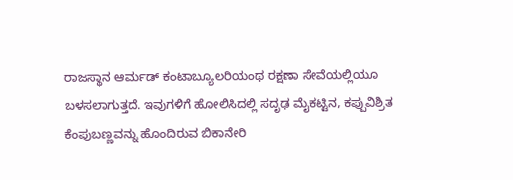ರಾಜಸ್ಥಾನ ಆರ್ಮಡ್ ಕಂಟಾಬ್ಯೂಲರಿಯಂಥ ರಕ್ಷಣಾ ಸೇವೆಯಲ್ಲಿಯೂ ಬಳಸಲಾಗುತ್ತದೆ. ಇವುಗಳಿಗೆ ಹೋಲಿಸಿದಲ್ಲಿ ಸದೃಢ ಮೈಕಟ್ಟಿನ, ಕಪ್ಪುವಿಶ್ರಿತ ಕೆಂಪುಬಣ್ಣವನ್ನು ಹೊಂದಿರುವ ಬಿಕಾನೇರಿ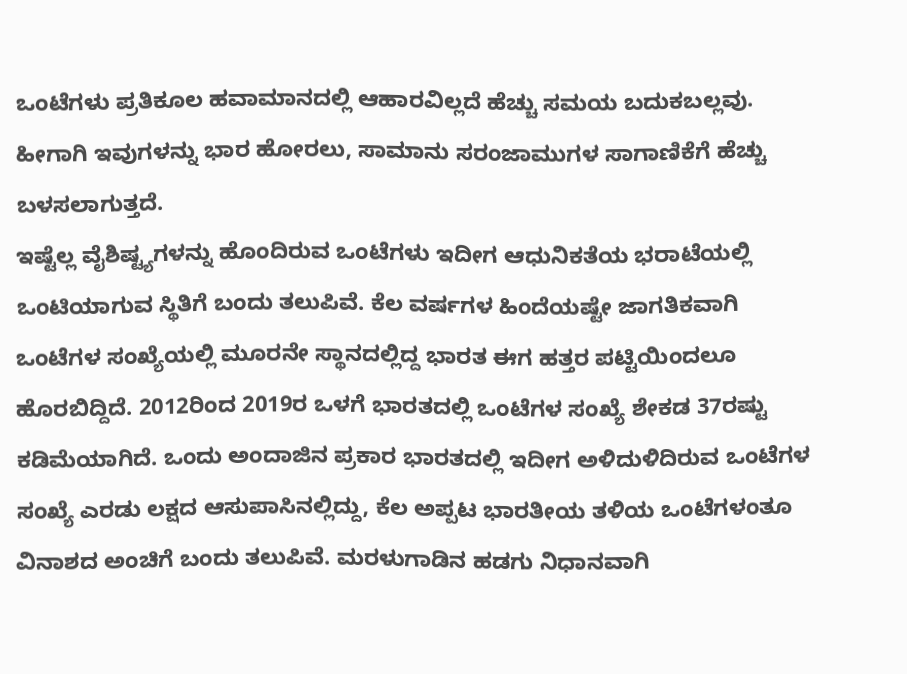ಒಂಟೆಗಳು ಪ್ರತಿಕೂಲ ಹವಾಮಾನದಲ್ಲಿ ಆಹಾರವಿಲ್ಲದೆ ಹೆಚ್ಚು ಸಮಯ ಬದುಕಬಲ್ಲವು. ಹೀಗಾಗಿ ಇವುಗಳನ್ನು ಭಾರ ಹೋರಲು, ಸಾಮಾನು ಸರಂಜಾಮುಗಳ ಸಾಗಾಣಿಕೆಗೆ ಹೆಚ್ಚು ಬಳಸಲಾಗುತ್ತದೆ.
ಇಷ್ಟೆಲ್ಲ ವೈಶಿಷ್ಟ್ಯಗಳನ್ನು ಹೊಂದಿರುವ ಒಂಟೆಗಳು ಇದೀಗ ಆಧುನಿಕತೆಯ ಭರಾಟೆಯಲ್ಲಿ ಒಂಟಿಯಾಗುವ ಸ್ಥಿತಿಗೆ ಬಂದು ತಲುಪಿವೆ. ಕೆಲ ವರ್ಷಗಳ ಹಿಂದೆಯಷ್ಟೇ ಜಾಗತಿಕವಾಗಿ ಒಂಟೆಗಳ ಸಂಖ್ಯೆಯಲ್ಲಿ ಮೂರನೇ ಸ್ಥಾನದಲ್ಲಿದ್ದ ಭಾರತ ಈಗ ಹತ್ತರ ಪಟ್ಟಿಯಿಂದಲೂ ಹೊರಬಿದ್ದಿದೆ. 2012ರಿಂದ 2019ರ ಒಳಗೆ ಭಾರತದಲ್ಲಿ ಒಂಟೆಗಳ ಸಂಖ್ಯೆ ಶೇಕಡ 37ರಷ್ಟು ಕಡಿಮೆಯಾಗಿದೆ. ಒಂದು ಅಂದಾಜಿನ ಪ್ರಕಾರ ಭಾರತದಲ್ಲಿ ಇದೀಗ ಅಳಿದುಳಿದಿರುವ ಒಂಟೆಗಳ ಸಂಖ್ಯೆ ಎರಡು ಲಕ್ಷದ ಆಸುಪಾಸಿನಲ್ಲಿದ್ದು, ಕೆಲ ಅಪ್ಪಟ ಭಾರತೀಯ ತಳಿಯ ಒಂಟೆಗಳಂತೂ ವಿನಾಶದ ಅಂಚಿಗೆ ಬಂದು ತಲುಪಿವೆ. ಮರಳುಗಾಡಿನ ಹಡಗು ನಿಧಾನವಾಗಿ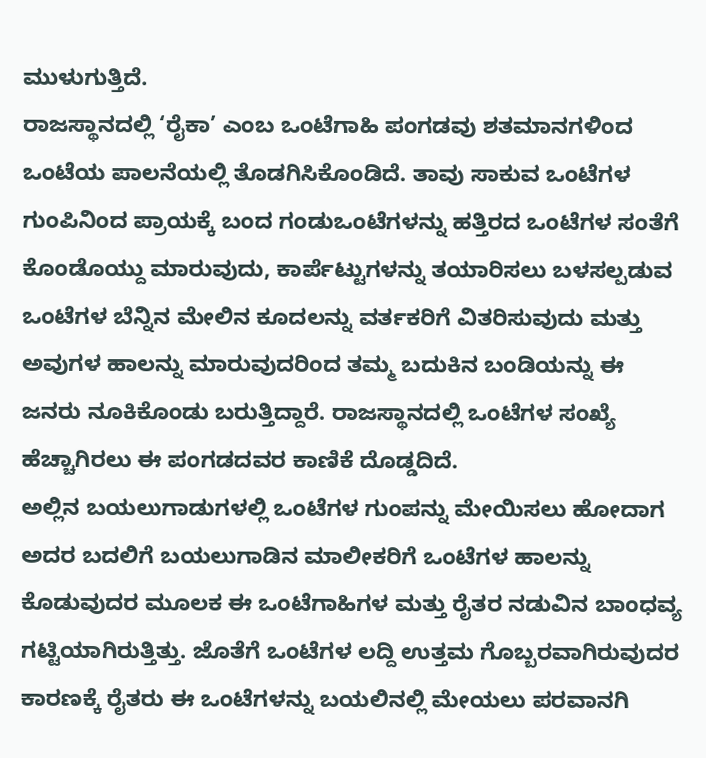ಮುಳುಗುತ್ತಿದೆ.
ರಾಜಸ್ಥಾನದಲ್ಲಿ ‘ರೈಕಾ’ ಎಂಬ ಒಂಟೆಗಾಹಿ ಪಂಗಡವು ಶತಮಾನಗಳಿಂದ ಒಂಟೆಯ ಪಾಲನೆಯಲ್ಲಿ ತೊಡಗಿಸಿಕೊಂಡಿದೆ. ತಾವು ಸಾಕುವ ಒಂಟೆಗಳ ಗುಂಪಿನಿಂದ ಪ್ರಾಯಕ್ಕೆ ಬಂದ ಗಂಡುಒಂಟೆಗಳನ್ನು ಹತ್ತಿರದ ಒಂಟೆಗಳ ಸಂತೆಗೆ ಕೊಂಡೊಯ್ದು ಮಾರುವುದು, ಕಾರ್ಪೆಟ್ಟುಗಳನ್ನು ತಯಾರಿಸಲು ಬಳಸಲ್ಪಡುವ ಒಂಟೆಗಳ ಬೆನ್ನಿನ ಮೇಲಿನ ಕೂದಲನ್ನು ವರ್ತಕರಿಗೆ ವಿತರಿಸುವುದು ಮತ್ತು ಅವುಗಳ ಹಾಲನ್ನು ಮಾರುವುದರಿಂದ ತಮ್ಮ ಬದುಕಿನ ಬಂಡಿಯನ್ನು ಈ ಜನರು ನೂಕಿಕೊಂಡು ಬರುತ್ತಿದ್ದಾರೆ. ರಾಜಸ್ಥಾನದಲ್ಲಿ ಒಂಟೆಗಳ ಸಂಖ್ಯೆ ಹೆಚ್ಚಾಗಿರಲು ಈ ಪಂಗಡದವರ ಕಾಣಿಕೆ ದೊಡ್ಡದಿದೆ.
ಅಲ್ಲಿನ ಬಯಲುಗಾಡುಗಳಲ್ಲಿ ಒಂಟೆಗಳ ಗುಂಪನ್ನು ಮೇಯಿಸಲು ಹೋದಾಗ ಅದರ ಬದಲಿಗೆ ಬಯಲುಗಾಡಿನ ಮಾಲೀಕರಿಗೆ ಒಂಟೆಗಳ ಹಾಲನ್ನು ಕೊಡುವುದರ ಮೂಲಕ ಈ ಒಂಟೆಗಾಹಿಗಳ ಮತ್ತು ರೈತರ ನಡುವಿನ ಬಾಂಧವ್ಯ ಗಟ್ಟಿಯಾಗಿರುತ್ತಿತ್ತು. ಜೊತೆಗೆ ಒಂಟೆಗಳ ಲದ್ದಿ ಉತ್ತಮ ಗೊಬ್ಬರವಾಗಿರುವುದರ ಕಾರಣಕ್ಕೆ ರೈತರು ಈ ಒಂಟೆಗಳನ್ನು ಬಯಲಿನಲ್ಲಿ ಮೇಯಲು ಪರವಾನಗಿ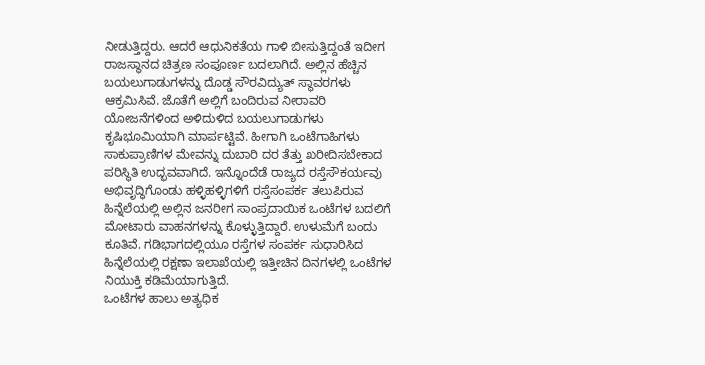ನೀಡುತ್ತಿದ್ದರು. ಆದರೆ ಆಧುನಿಕತೆಯ ಗಾಳಿ ಬೀಸುತ್ತಿದ್ದಂತೆ ಇದೀಗ ರಾಜಸ್ಥಾನದ ಚಿತ್ರಣ ಸಂಪೂರ್ಣ ಬದಲಾಗಿದೆ. ಅಲ್ಲಿನ ಹೆಚ್ಚಿನ ಬಯಲುಗಾಡುಗಳನ್ನು ದೊಡ್ಡ ಸೌರವಿದ್ಯುತ್ ಸ್ಥಾವರಗಳು ಆಕ್ರಮಿಸಿವೆ. ಜೊತೆಗೆ ಅಲ್ಲಿಗೆ ಬಂದಿರುವ ನೀರಾವರಿ ಯೋಜನೆಗಳಿಂದ ಅಳಿದುಳಿದ ಬಯಲುಗಾಡುಗಳು ಕೃಷಿಭೂಮಿಯಾಗಿ ಮಾರ್ಪಟ್ಟಿವೆ. ಹೀಗಾಗಿ ಒಂಟೆಗಾಹಿಗಳು ಸಾಕುಪ್ರಾಣಿಗಳ ಮೇವನ್ನು ದುಬಾರಿ ದರ ತೆತ್ತು ಖರೀದಿಸಬೇಕಾದ ಪರಿಸ್ಥಿತಿ ಉದ್ಭವವಾಗಿದೆ. ಇನ್ನೊಂದೆಡೆ ರಾಜ್ಯದ ರಸ್ತೆಸೌಕರ್ಯವು ಅಭಿವೃದ್ಧಿಗೊಂಡು ಹಳ್ಳಿಹಳ್ಳಿಗಳಿಗೆ ರಸ್ತೆಸಂಪರ್ಕ ತಲುಪಿರುವ ಹಿನ್ನೆಲೆಯಲ್ಲಿ ಅಲ್ಲಿನ ಜನರೀಗ ಸಾಂಪ್ರದಾಯಿಕ ಒಂಟೆಗಳ ಬದಲಿಗೆ ಮೋಟಾರು ವಾಹನಗಳನ್ನು ಕೊಳ್ಳುತ್ತಿದ್ದಾರೆ. ಉಳುಮೆಗೆ ಬಂದು ಕೂತಿವೆ. ಗಡಿಭಾಗದಲ್ಲಿಯೂ ರಸ್ತೆಗಳ ಸಂಪರ್ಕ ಸುಧಾರಿಸಿದ ಹಿನ್ನೆಲೆಯಲ್ಲಿ ರಕ್ಷಣಾ ಇಲಾಖೆಯಲ್ಲಿ ಇತ್ತೀಚಿನ ದಿನಗಳಲ್ಲಿ ಒಂಟೆಗಳ ನಿಯುಕ್ತಿ ಕಡಿಮೆಯಾಗುತ್ತಿದೆ.
ಒಂಟೆಗಳ ಹಾಲು ಅತ್ಯಧಿಕ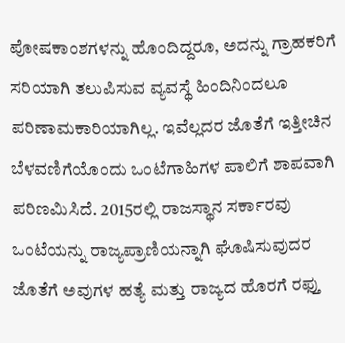ಪೋಷಕಾಂಶಗಳನ್ನು ಹೊಂದಿದ್ದರೂ, ಅದನ್ನು ಗ್ರಾಹಕರಿಗೆ ಸರಿಯಾಗಿ ತಲುಪಿಸುವ ವ್ಯವಸ್ಥೆ ಹಿಂದಿನಿಂದಲೂ ಪರಿಣಾಮಕಾರಿಯಾಗಿಲ್ಲ. ಇವೆಲ್ಲದರ ಜೊತೆಗೆ ಇತ್ತೀಚಿನ ಬೆಳವಣಿಗೆಯೊಂದು ಒಂಟೆಗಾಹಿಗಳ ಪಾಲಿಗೆ ಶಾಪವಾಗಿ ಪರಿಣಮಿಸಿದೆ. 2015ರಲ್ಲಿ ರಾಜಸ್ಥಾನ ಸರ್ಕಾರವು ಒಂಟೆಯನ್ನು ರಾಜ್ಯಪ್ರಾಣಿಯನ್ನಾಗಿ ಘೊಷಿಸುವುದರ ಜೊತೆಗೆ ಅವುಗಳ ಹತ್ಯೆ ಮತ್ತು ರಾಜ್ಯದ ಹೊರಗೆ ರಫ್ತು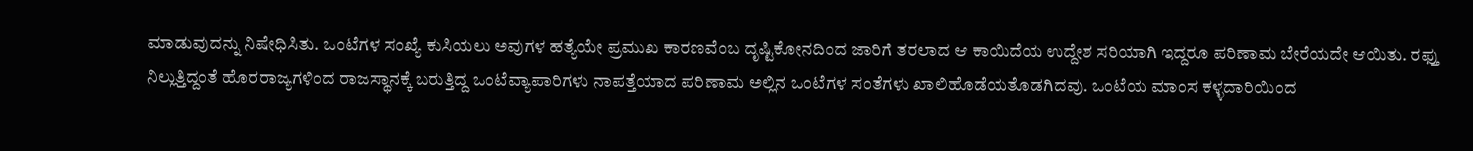ಮಾಡುವುದನ್ನು ನಿಷೇಧಿಸಿತು. ಒಂಟೆಗಳ ಸಂಖ್ಯೆ ಕುಸಿಯಲು ಅವುಗಳ ಹತ್ಯೆಯೇ ಪ್ರಮುಖ ಕಾರಣವೆಂಬ ದೃಷ್ಟಿಕೋನದಿಂದ ಜಾರಿಗೆ ತರಲಾದ ಆ ಕಾಯಿದೆಯ ಉದ್ದೇಶ ಸರಿಯಾಗಿ ಇದ್ದರೂ ಪರಿಣಾಮ ಬೇರೆಯದೇ ಆಯಿತು. ರಫ್ತು ನಿಲ್ಲುತ್ತಿದ್ದಂತೆ ಹೊರರಾಜ್ಯಗಳಿಂದ ರಾಜಸ್ಥಾನಕ್ಕೆ ಬರುತ್ತಿದ್ದ ಒಂಟೆವ್ಯಾಪಾರಿಗಳು ನಾಪತ್ತೆಯಾದ ಪರಿಣಾಮ ಅಲ್ಲಿನ ಒಂಟೆಗಳ ಸಂತೆಗಳು ಖಾಲಿಹೊಡೆಯತೊಡಗಿದವು. ಒಂಟೆಯ ಮಾಂಸ ಕಳ್ಳದಾರಿಯಿಂದ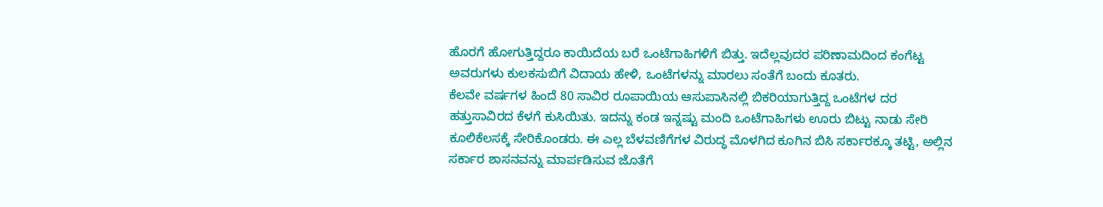ಹೊರಗೆ ಹೋಗುತ್ತಿದ್ದರೂ ಕಾಯಿದೆಯ ಬರೆ ಒಂಟೆಗಾಹಿಗಳಿಗೆ ಬಿತ್ತು. ಇದೆಲ್ಲವುದರ ಪರಿಣಾಮದಿಂದ ಕಂಗೆಟ್ಟ ಅವರುಗಳು ಕುಲಕಸುಬಿಗೆ ವಿದಾಯ ಹೇಳಿ, ಒಂಟೆಗಳನ್ನು ಮಾರಲು ಸಂತೆಗೆ ಬಂದು ಕೂತರು.
ಕೆಲವೇ ವರ್ಷಗಳ ಹಿಂದೆ 80 ಸಾವಿರ ರೂಪಾಯಿಯ ಆಸುಪಾಸಿನಲ್ಲಿ ಬಿಕರಿಯಾಗುತ್ತಿದ್ದ ಒಂಟೆಗಳ ದರ ಹತ್ತುಸಾವಿರದ ಕೆಳಗೆ ಕುಸಿಯಿತು. ಇದನ್ನು ಕಂಡ ಇನ್ನಷ್ಟು ಮಂದಿ ಒಂಟೆಗಾಹಿಗಳು ಊರು ಬಿಟ್ಟು ನಾಡು ಸೇರಿ ಕೂಲಿಕೆಲಸಕ್ಕೆ ಸೇರಿಕೊಂಡರು. ಈ ಎಲ್ಲ ಬೆಳವಣಿಗೆಗಳ ವಿರುದ್ಧ ಮೊಳಗಿದ ಕೂಗಿನ ಬಿಸಿ ಸರ್ಕಾರಕ್ಕೂ ತಟ್ಟಿ, ಅಲ್ಲಿನ ಸರ್ಕಾರ ಶಾಸನವನ್ನು ಮಾರ್ಪಡಿಸುವ ಜೊತೆಗೆ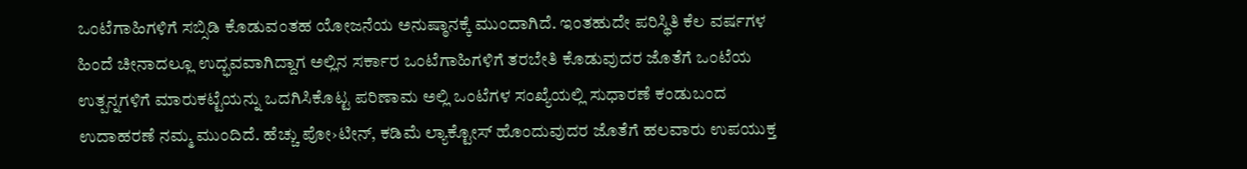ಒಂಟೆಗಾಹಿಗಳಿಗೆ ಸಬ್ಸಿಡಿ ಕೊಡುವಂತಹ ಯೋಜನೆಯ ಅನುಷ್ಠಾನಕ್ಕೆ ಮುಂದಾಗಿದೆ. ಇಂತಹುದೇ ಪರಿಸ್ಥಿತಿ ಕೆಲ ವರ್ಷಗಳ ಹಿಂದೆ ಚೀನಾದಲ್ಲೂ ಉದ್ಭವವಾಗಿದ್ದಾಗ ಅಲ್ಲಿನ ಸರ್ಕಾರ ಒಂಟೆಗಾಹಿಗಳಿಗೆ ತರಬೇತಿ ಕೊಡುವುದರ ಜೊತೆಗೆ ಒಂಟೆಯ ಉತ್ಪನ್ನಗಳಿಗೆ ಮಾರುಕಟ್ಟೆಯನ್ನು ಒದಗಿಸಿಕೊಟ್ಟ ಪರಿಣಾಮ ಅಲ್ಲಿ ಒಂಟೆಗಳ ಸಂಖ್ಯೆಯಲ್ಲಿ ಸುಧಾರಣೆ ಕಂಡುಬಂದ ಉದಾಹರಣೆ ನಮ್ಮ ಮುಂದಿದೆ. ಹೆಚ್ಚು ಪೋ›ಟೀನ್, ಕಡಿಮೆ ಲ್ಯಾಕ್ಟೋಸ್ ಹೊಂದುವುದರ ಜೊತೆಗೆ ಹಲವಾರು ಉಪಯುಕ್ತ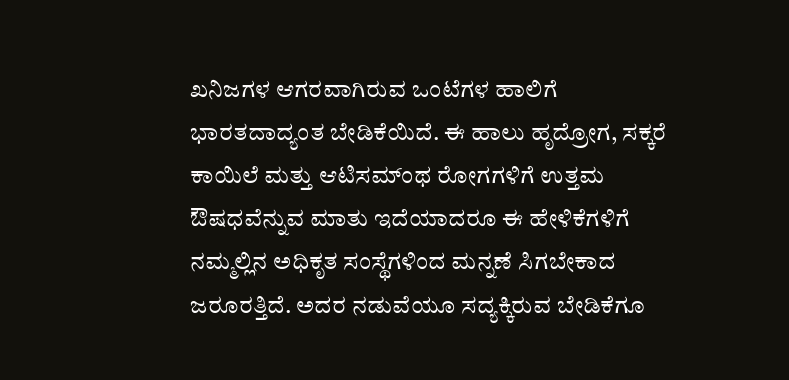ಖನಿಜಗಳ ಆಗರವಾಗಿರುವ ಒಂಟೆಗಳ ಹಾಲಿಗೆ ಭಾರತದಾದ್ಯಂತ ಬೇಡಿಕೆಯಿದೆ. ಈ ಹಾಲು ಹೃದ್ರೋಗ, ಸಕ್ಕರೆ ಕಾಯಿಲೆ ಮತ್ತು ಆಟಿಸಮ್ಂಥ ರೋಗಗಳಿಗೆ ಉತ್ತಮ ಔಷಧವೆನ್ನುವ ಮಾತು ಇದೆಯಾದರೂ ಈ ಹೇಳಿಕೆಗಳಿಗೆ ನಮ್ಮಲ್ಲಿನ ಅಧಿಕೃತ ಸಂಸ್ಥೆಗಳಿಂದ ಮನ್ನಣೆ ಸಿಗಬೇಕಾದ ಜರೂರತ್ತಿದೆ. ಅದರ ನಡುವೆಯೂ ಸದ್ಯಕ್ಕಿರುವ ಬೇಡಿಕೆಗೂ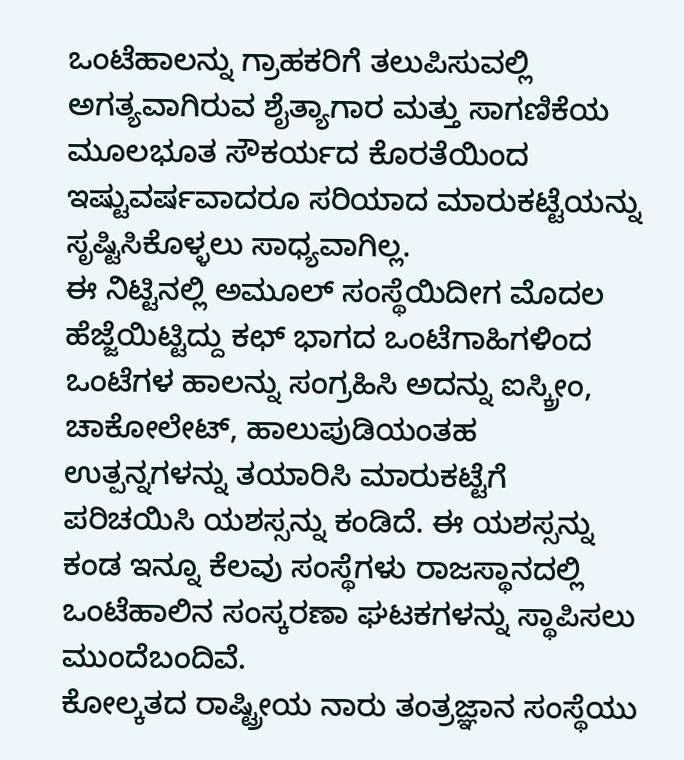ಒಂಟೆಹಾಲನ್ನು ಗ್ರಾಹಕರಿಗೆ ತಲುಪಿಸುವಲ್ಲಿ ಅಗತ್ಯವಾಗಿರುವ ಶೈತ್ಯಾಗಾರ ಮತ್ತು ಸಾಗಣಿಕೆಯ ಮೂಲಭೂತ ಸೌಕರ್ಯದ ಕೊರತೆಯಿಂದ ಇಷ್ಟುವರ್ಷವಾದರೂ ಸರಿಯಾದ ಮಾರುಕಟ್ಟೆಯನ್ನು ಸೃಷ್ಟಿಸಿಕೊಳ್ಳಲು ಸಾಧ್ಯವಾಗಿಲ್ಲ.
ಈ ನಿಟ್ಟಿನಲ್ಲಿ ಅಮೂಲ್ ಸಂಸ್ಥೆಯಿದೀಗ ಮೊದಲ ಹೆಜ್ಜೆಯಿಟ್ಟಿದ್ದು ಕಛ್ ಭಾಗದ ಒಂಟೆಗಾಹಿಗಳಿಂದ ಒಂಟೆಗಳ ಹಾಲನ್ನು ಸಂಗ್ರಹಿಸಿ ಅದನ್ನು ಐಸ್ಕ್ರೀಂ, ಚಾಕೋಲೇಟ್, ಹಾಲುಪುಡಿಯಂತಹ ಉತ್ಪನ್ನಗಳನ್ನು ತಯಾರಿಸಿ ಮಾರುಕಟ್ಟೆಗೆ ಪರಿಚಯಿಸಿ ಯಶಸ್ಸನ್ನು ಕಂಡಿದೆ. ಈ ಯಶಸ್ಸನ್ನು ಕಂಡ ಇನ್ನೂ ಕೆಲವು ಸಂಸ್ಥೆಗಳು ರಾಜಸ್ಥಾನದಲ್ಲಿ ಒಂಟೆಹಾಲಿನ ಸಂಸ್ಕರಣಾ ಘಟಕಗಳನ್ನು ಸ್ಥಾಪಿಸಲು ಮುಂದೆಬಂದಿವೆ.
ಕೋಲ್ಕತದ ರಾಷ್ಟ್ರೀಯ ನಾರು ತಂತ್ರಜ್ಞಾನ ಸಂಸ್ಥೆಯು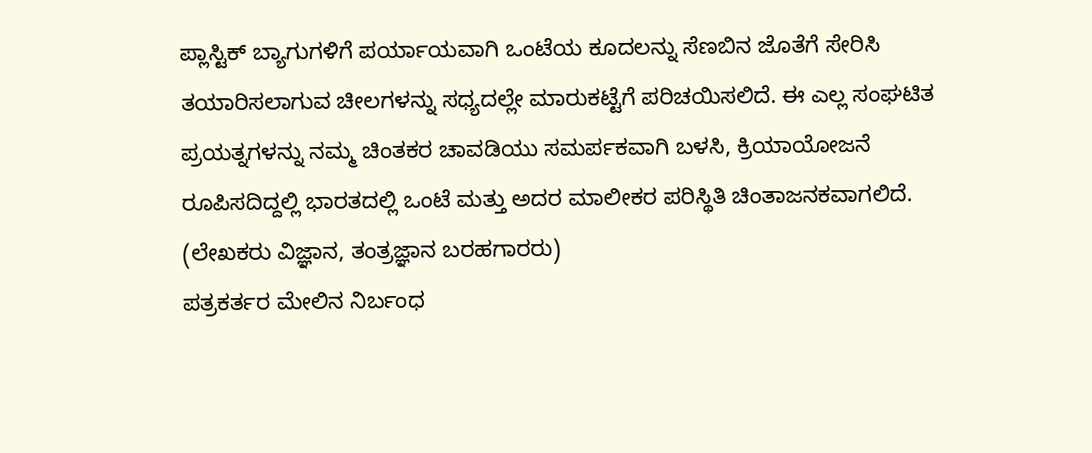ಪ್ಲಾಸ್ಟಿಕ್ ಬ್ಯಾಗುಗಳಿಗೆ ಪರ್ಯಾಯವಾಗಿ ಒಂಟೆಯ ಕೂದಲನ್ನು ಸೆಣಬಿನ ಜೊತೆಗೆ ಸೇರಿಸಿ ತಯಾರಿಸಲಾಗುವ ಚೀಲಗಳನ್ನು ಸಧ್ಯದಲ್ಲೇ ಮಾರುಕಟ್ಟೆಗೆ ಪರಿಚಯಿಸಲಿದೆ. ಈ ಎಲ್ಲ ಸಂಘಟಿತ ಪ್ರಯತ್ನಗಳನ್ನು ನಮ್ಮ ಚಿಂತಕರ ಚಾವಡಿಯು ಸಮರ್ಪಕವಾಗಿ ಬಳಸಿ, ಕ್ರಿಯಾಯೋಜನೆ ರೂಪಿಸದಿದ್ದಲ್ಲಿ ಭಾರತದಲ್ಲಿ ಒಂಟೆ ಮತ್ತು ಅದರ ಮಾಲೀಕರ ಪರಿಸ್ಥಿತಿ ಚಿಂತಾಜನಕವಾಗಲಿದೆ.
(ಲೇಖಕರು ವಿಜ್ಞಾನ, ತಂತ್ರಜ್ಞಾನ ಬರಹಗಾರರು)
ಪತ್ರಕರ್ತರ ಮೇಲಿನ ನಿರ್ಬಂಧ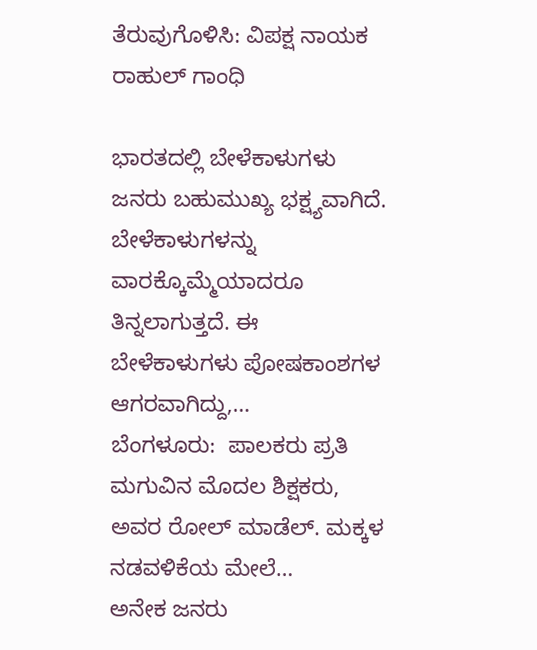ತೆರುವುಗೊಳಿಸಿ: ವಿಪಕ್ಷ ನಾಯಕ ರಾಹುಲ್ ಗಾಂಧಿ

ಭಾರತದಲ್ಲಿ ಬೇಳೆಕಾಳುಗಳು ಜನರು ಬಹುಮುಖ್ಯ ಭಕ್ಷ್ಯವಾಗಿದೆ. ಬೇಳೆಕಾಳುಗಳನ್ನು ವಾರಕ್ಕೊಮ್ಮೆಯಾದರೂ ತಿನ್ನಲಾಗುತ್ತದೆ. ಈ ಬೇಳೆಕಾಳುಗಳು ಪೋಷಕಾಂಶಗಳ ಆಗರವಾಗಿದ್ದು,…
ಬೆಂಗಳೂರು:  ಪಾಲಕರು ಪ್ರತಿ ಮಗುವಿನ ಮೊದಲ ಶಿಕ್ಷಕರು, ಅವರ ರೋಲ್ ಮಾಡೆಲ್. ಮಕ್ಕಳ ನಡವಳಿಕೆಯ ಮೇಲೆ…
ಅನೇಕ ಜನರು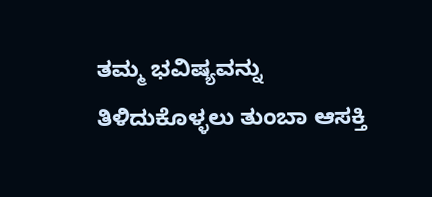ತಮ್ಮ ಭವಿಷ್ಯವನ್ನು ತಿಳಿದುಕೊಳ್ಳಲು ತುಂಬಾ ಆಸಕ್ತಿ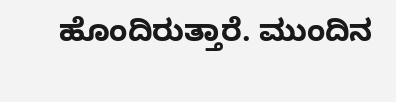ಹೊಂದಿರುತ್ತಾರೆ. ಮುಂದಿನ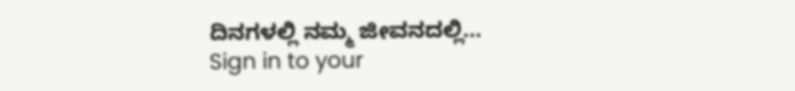ದಿನಗಳಲ್ಲಿ ನಮ್ಮ ಜೀವನದಲ್ಲಿ…
Sign in to your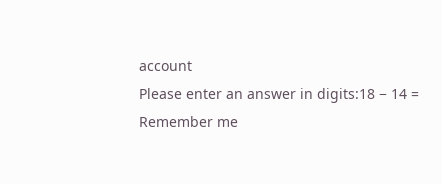account
Please enter an answer in digits:18 − 14 =
Remember me